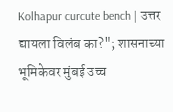Kolhapur curcute bench | उत्तर द्यायला विलंब का?"; शासनाच्या भूमिकेवर मुंबई उच्च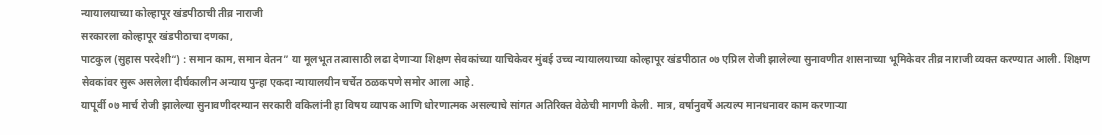न्यायालयाच्या कोल्हापूर खंडपीठाची तीव्र नाराजी
सरकारला कोल्हापूर खंडपीठाचा दणका,
पाटकुल (सुहास परदेशी“) : समान काम, समान वेतन” या मूलभूत तत्वासाठी लढा देणाऱ्या शिक्षण सेवकांच्या याचिकेवर मुंबई उच्च न्यायालयाच्या कोल्हापूर खंडपीठात ०७ एप्रिल रोजी झालेल्या सुनावणीत शासनाच्या भूमिकेवर तीव्र नाराजी व्यक्त करण्यात आली. शिक्षण सेवकांवर सुरू असलेला दीर्घकालीन अन्याय पुन्हा एकदा न्यायालयीन चर्चेत ठळकपणे समोर आला आहे.
यापूर्वी ०७ मार्च रोजी झालेल्या सुनावणीदरम्यान सरकारी वकिलांनी हा विषय व्यापक आणि धोरणात्मक असल्याचे सांगत अतिरिक्त वेळेची मागणी केली. मात्र, वर्षानुवर्षे अत्यल्प मानधनावर काम करणाऱ्या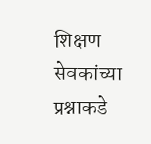शिक्षण सेवकांच्या प्रश्नाकडे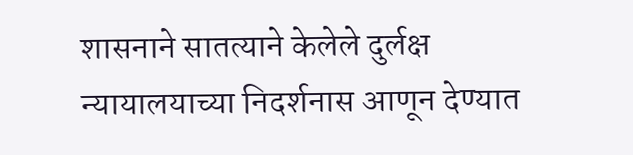शासनाने सातत्याने केलेले दुर्लक्ष न्यायालयाच्या निदर्शनास आणून देण्यात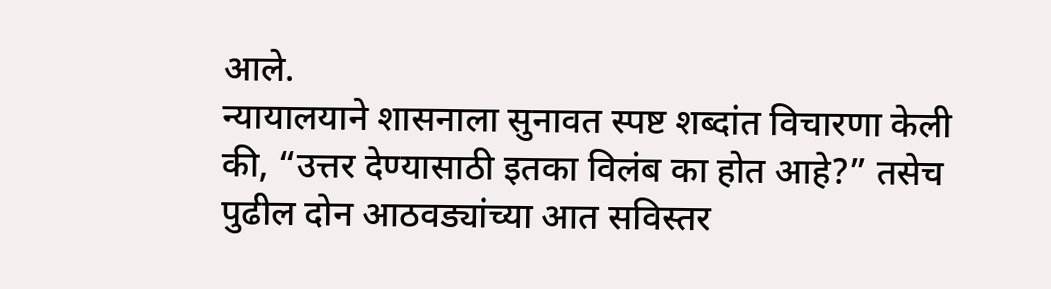आले.
न्यायालयाने शासनाला सुनावत स्पष्ट शब्दांत विचारणा केली की, “उत्तर देण्यासाठी इतका विलंब का होत आहे?” तसेच पुढील दोन आठवड्यांच्या आत सविस्तर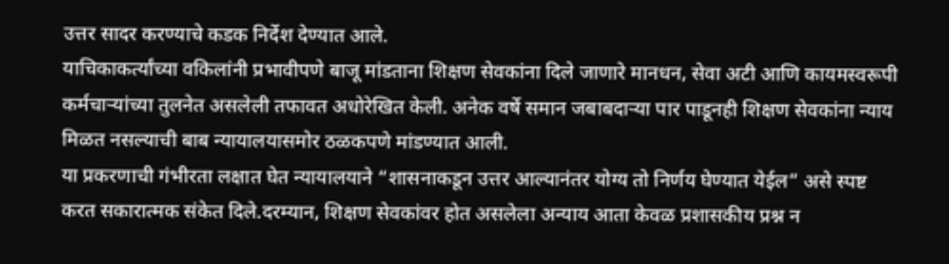उत्तर सादर करण्याचे कडक निर्देश देण्यात आले.
याचिकाकर्त्यांच्या वकिलांनी प्रभावीपणे बाजू मांडताना शिक्षण सेवकांना दिले जाणारे मानधन, सेवा अटी आणि कायमस्वरूपी कर्मचाऱ्यांच्या तुलनेत असलेली तफावत अधोरेखित केली. अनेक वर्षे समान जबाबदाऱ्या पार पाडूनही शिक्षण सेवकांना न्याय मिळत नसल्याची बाब न्यायालयासमोर ठळकपणे मांडण्यात आली.
या प्रकरणाची गंभीरता लक्षात घेत न्यायालयाने “शासनाकडून उत्तर आल्यानंतर योग्य तो निर्णय घेण्यात येईल” असे स्पष्ट करत सकारात्मक संकेत दिले.दरम्यान, शिक्षण सेवकांवर होत असलेला अन्याय आता केवळ प्रशासकीय प्रश्न न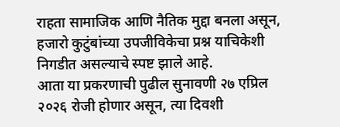राहता सामाजिक आणि नैतिक मुद्दा बनला असून, हजारो कुटुंबांच्या उपजीविकेचा प्रश्न याचिकेशी निगडीत असल्याचे स्पष्ट झाले आहे.
आता या प्रकरणाची पुढील सुनावणी २७ एप्रिल २०२६ रोजी होणार असून, त्या दिवशी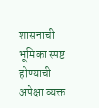शासनाची भूमिका स्पष्ट होण्याची अपेक्षा व्यक्त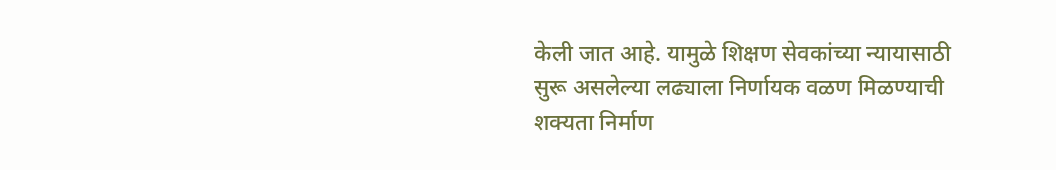केली जात आहे. यामुळे शिक्षण सेवकांच्या न्यायासाठी सुरू असलेल्या लढ्याला निर्णायक वळण मिळण्याची शक्यता निर्माण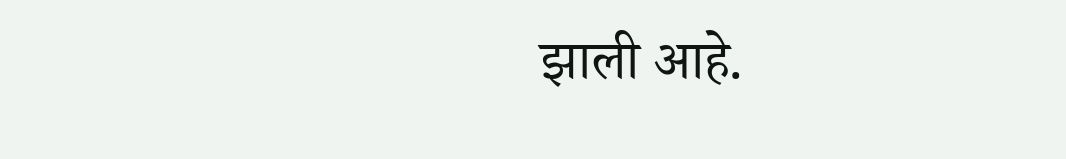झाली आहे.